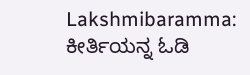Lakshmibaramma: ಕೀರ್ತಿಯನ್ನ ಓಡಿ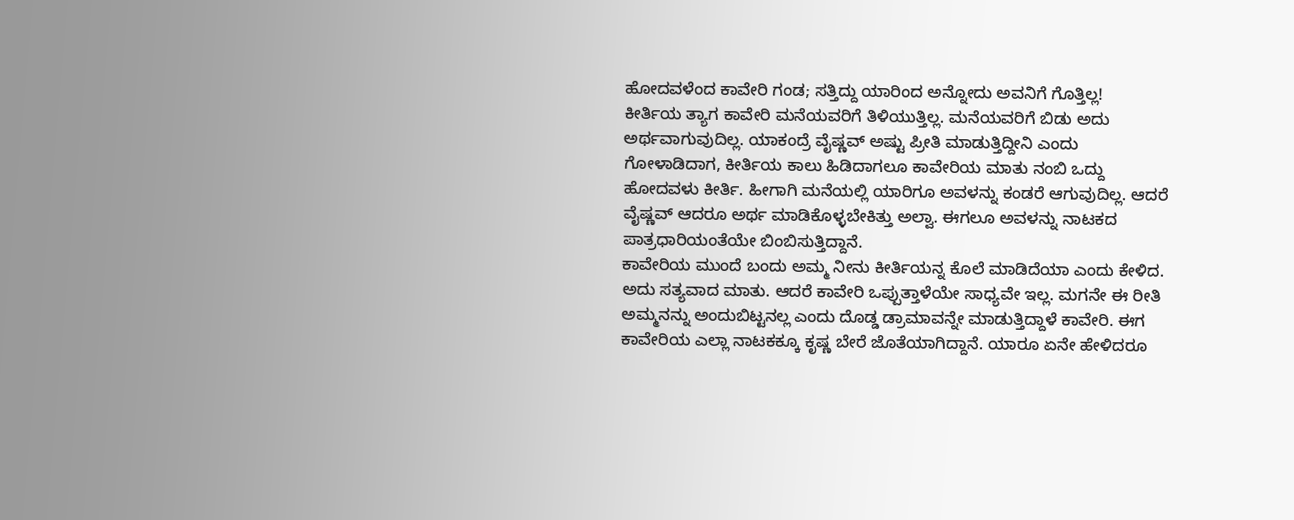ಹೋದವಳೆಂದ ಕಾವೇರಿ ಗಂಡ; ಸತ್ತಿದ್ದು ಯಾರಿಂದ ಅನ್ನೋದು ಅವನಿಗೆ ಗೊತ್ತಿಲ್ಲ!
ಕೀರ್ತಿಯ ತ್ಯಾಗ ಕಾವೇರಿ ಮನೆಯವರಿಗೆ ತಿಳಿಯುತ್ತಿಲ್ಲ. ಮನೆಯವರಿಗೆ ಬಿಡು ಅದು ಅರ್ಥವಾಗುವುದಿಲ್ಲ. ಯಾಕಂದ್ರೆ ವೈಷ್ಣವ್ ಅಷ್ಟು ಪ್ರೀತಿ ಮಾಡುತ್ತಿದ್ದೀನಿ ಎಂದು ಗೋಳಾಡಿದಾಗ, ಕೀರ್ತಿಯ ಕಾಲು ಹಿಡಿದಾಗಲೂ ಕಾವೇರಿಯ ಮಾತು ನಂಬಿ ಒದ್ದು ಹೋದವಳು ಕೀರ್ತಿ. ಹೀಗಾಗಿ ಮನೆಯಲ್ಲಿ ಯಾರಿಗೂ ಅವಳನ್ನು ಕಂಡರೆ ಆಗುವುದಿಲ್ಲ. ಆದರೆ ವೈಷ್ಣವ್ ಆದರೂ ಅರ್ಥ ಮಾಡಿಕೊಳ್ಳಬೇಕಿತ್ತು ಅಲ್ವಾ. ಈಗಲೂ ಅವಳನ್ನು ನಾಟಕದ ಪಾತ್ರಧಾರಿಯಂತೆಯೇ ಬಿಂಬಿಸುತ್ತಿದ್ದಾನೆ.
ಕಾವೇರಿಯ ಮುಂದೆ ಬಂದು ಅಮ್ಮ ನೀನು ಕೀರ್ತಿಯನ್ನ ಕೊಲೆ ಮಾಡಿದೆಯಾ ಎಂದು ಕೇಳಿದ. ಅದು ಸತ್ಯವಾದ ಮಾತು. ಆದರೆ ಕಾವೇರಿ ಒಪ್ಪುತ್ತಾಳೆಯೇ ಸಾಧ್ಯವೇ ಇಲ್ಲ. ಮಗನೇ ಈ ರೀತಿ ಅಮ್ಮನನ್ನು ಅಂದುಬಿಟ್ಟನಲ್ಲ ಎಂದು ದೊಡ್ಡ ಡ್ರಾಮಾವನ್ನೇ ಮಾಡುತ್ತಿದ್ದಾಳೆ ಕಾವೇರಿ. ಈಗ ಕಾವೇರಿಯ ಎಲ್ಲಾ ನಾಟಕಕ್ಕೂ ಕೃಷ್ಣ ಬೇರೆ ಜೊತೆಯಾಗಿದ್ದಾನೆ. ಯಾರೂ ಏನೇ ಹೇಳಿದರೂ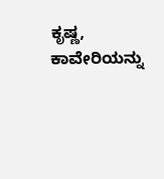ಕೃಷ್ಣ, ಕಾವೇರಿಯನ್ನು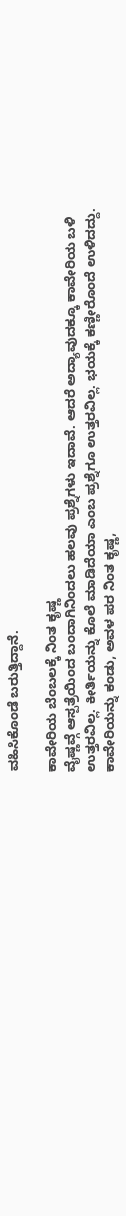ವಹಿಸಿಕೊಂಡೆ ಬರುತ್ತಿದ್ದಾನೆ.

ಕಾವೇರಿಯ ಬೆಂಬಲಕ್ಕೆ ನಿಂತ ಕೃಷ್ಣ
ವೈಷ್ಣವ್ಗೆ ಆಸ್ಪತ್ರೆಯಿಂದ ಬಂದಾಗಿನಿಂದಲು ಹಲವು ಪ್ರಶ್ನೆಗಳು ಇದಾವೆ. ಆದರೆ ಅದ್ಯಾವುದಕ್ಕೂ ಕಾವೇರಿಯ ಬಳಿ ಉತ್ತರವಿಲ್ಲ. ಕೀರ್ತಿಯನ್ನು ಕೊಲೆ ಮಾಡಿದೆಯಾ ಎಂಬ ಪ್ರಶ್ನೆಗೂ ಉತ್ತರವಿಲ್ಲ. ಭಯಕ್ಕೆ ಕಣ್ಣೀರೊಂದೆ ಉಳಿದದ್ದು. ಕಾವೇರಿಯನ್ನು ಕಂಡು, ಅವಳ ಪರ ನಿಂತ ಕೃಷ್ಣ,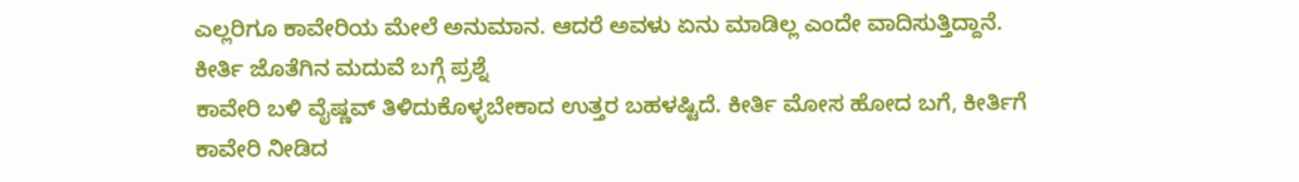ಎಲ್ಲರಿಗೂ ಕಾವೇರಿಯ ಮೇಲೆ ಅನುಮಾನ. ಆದರೆ ಅವಳು ಏನು ಮಾಡಿಲ್ಲ ಎಂದೇ ವಾದಿಸುತ್ತಿದ್ದಾನೆ.
ಕೀರ್ತಿ ಜೊತೆಗಿನ ಮದುವೆ ಬಗ್ಗೆ ಪ್ರಶ್ನೆ
ಕಾವೇರಿ ಬಳಿ ವೈಷ್ಣವ್ ತಿಳಿದುಕೊಳ್ಳಬೇಕಾದ ಉತ್ತರ ಬಹಳಷ್ಟಿದೆ. ಕೀರ್ತಿ ಮೋಸ ಹೋದ ಬಗೆ, ಕೀರ್ತಿಗೆ ಕಾವೇರಿ ನೀಡಿದ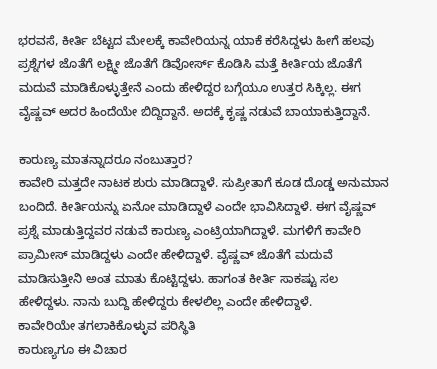ಭರವಸೆ, ಕೀರ್ತಿ ಬೆಟ್ಟದ ಮೇಲಕ್ಕೆ ಕಾವೇರಿಯನ್ನ ಯಾಕೆ ಕರೆಸಿದ್ದಳು ಹೀಗೆ ಹಲವು ಪ್ರಶ್ನೆಗಳ ಜೊತೆಗೆ ಲಕ್ಷ್ಮೀ ಜೊತೆಗೆ ಡಿವೋರ್ಸ್ ಕೊಡಿಸಿ ಮತ್ತೆ ಕೀರ್ತಿಯ ಜೊತೆಗೆ ಮದುವೆ ಮಾಡಿಕೊಳ್ಳುತ್ತೇನೆ ಎಂದು ಹೇಳಿದ್ದರ ಬಗ್ಗೆಯೂ ಉತ್ತರ ಸಿಕ್ಕಿಲ್ಲ. ಈಗ ವೈಷ್ಣವ್ ಅದರ ಹಿಂದೆಯೇ ಬಿದ್ದಿದ್ದಾನೆ. ಅದಕ್ಕೆ ಕೃಷ್ಣ ನಡುವೆ ಬಾಯಾಕುತ್ತಿದ್ದಾನೆ.

ಕಾರುಣ್ಯ ಮಾತನ್ನಾದರೂ ನಂಬುತ್ತಾರ?
ಕಾವೇರಿ ಮತ್ತದೇ ನಾಟಕ ಶುರು ಮಾಡಿದ್ದಾಳೆ. ಸುಪ್ರೀತಾಗೆ ಕೂಡ ದೊಡ್ಡ ಅನುಮಾನ ಬಂದಿದೆ. ಕೀರ್ತಿಯನ್ನು ಏನೋ ಮಾಡಿದ್ದಾಳೆ ಎಂದೇ ಭಾವಿಸಿದ್ದಾಳೆ. ಈಗ ವೈಷ್ಣವ್ ಪ್ರಶ್ನೆ ಮಾಡುತ್ತಿದ್ದವರ ನಡುವೆ ಕಾರುಣ್ಯ ಎಂಟ್ರಿಯಾಗಿದ್ದಾಳೆ. ಮಗಳಿಗೆ ಕಾವೇರಿ ಪ್ರಾಮೀಸ್ ಮಾಡಿದ್ದಳು ಎಂದೇ ಹೇಳಿದ್ದಾಳೆ. ವೈಷ್ಣವ್ ಜೊತೆಗೆ ಮದುವೆ ಮಾಡಿಸುತ್ತೀನಿ ಅಂತ ಮಾತು ಕೊಟ್ಟಿದ್ದಳು. ಹಾಗಂತ ಕೀರ್ತಿ ಸಾಕಷ್ಟು ಸಲ ಹೇಳಿದ್ದಳು. ನಾನು ಬುದ್ದಿ ಹೇಳಿದ್ದರು ಕೇಳಲಿಲ್ಲ ಎಂದೇ ಹೇಳಿದ್ದಾಳೆ.
ಕಾವೇರಿಯೇ ತಗಲಾಕಿಕೊಳ್ಳುವ ಪರಿಸ್ಥಿತಿ
ಕಾರುಣ್ಯಗೂ ಈ ವಿಚಾರ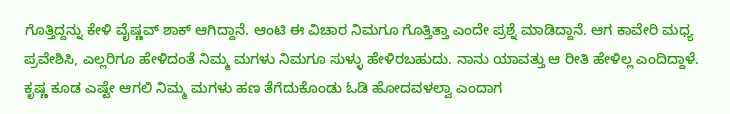ಗೊತ್ತಿದ್ದನ್ನು ಕೇಳಿ ವೈಷ್ಣವ್ ಶಾಕ್ ಆಗಿದ್ದಾನೆ. ಆಂಟಿ ಈ ವಿಚಾರ ನಿಮಗೂ ಗೊತ್ತಿತ್ತಾ ಎಂದೇ ಪ್ರಶ್ನೆ ಮಾಡಿದ್ದಾನೆ. ಆಗ ಕಾವೇರಿ ಮಧ್ಯ ಪ್ರವೇಶಿಸಿ, ಎಲ್ಲರಿಗೂ ಹೇಳಿದಂತೆ ನಿಮ್ಮ ಮಗಳು ನಿಮಗೂ ಸುಳ್ಳು ಹೇಳಿರಬಹುದು. ನಾನು ಯಾವತ್ತು ಆ ರೀತಿ ಹೇಳಿಲ್ಲ ಎಂದಿದ್ದಾಳೆ. ಕೃಷ್ಣ ಕೂಡ ಎಷ್ಟೇ ಆಗಲಿ ನಿಮ್ಮ ಮಗಳು ಹಣ ತೆಗೆದುಕೊಂಡು ಓಡಿ ಹೋದವಳಲ್ವಾ ಎಂದಾಗ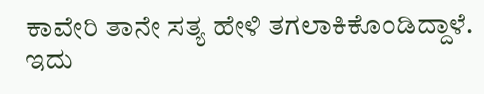ಕಾವೇರಿ ತಾನೇ ಸತ್ಯ ಹೇಳಿ ತಗಲಾಕಿಕೊಂಡಿದ್ದಾಳೆ. ಇದು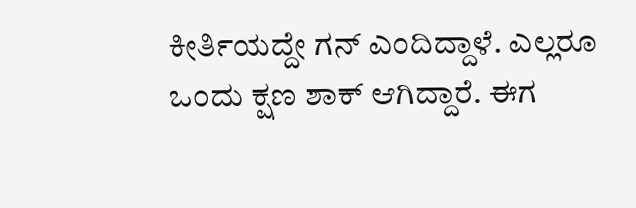ಕೀರ್ತಿಯದ್ದೇ ಗನ್ ಎಂದಿದ್ದಾಳೆ. ಎಲ್ಲರೂ ಒಂದು ಕ್ಷಣ ಶಾಕ್ ಆಗಿದ್ದಾರೆ. ಈಗ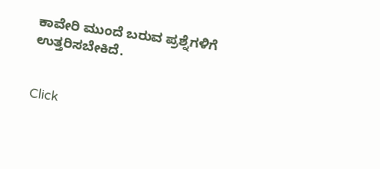ಕಾವೇರಿ ಮುಂದೆ ಬರುವ ಪ್ರಶ್ನೆಗಳಿಗೆ ಉತ್ತರಿಸಬೇಕಿದೆ.


Click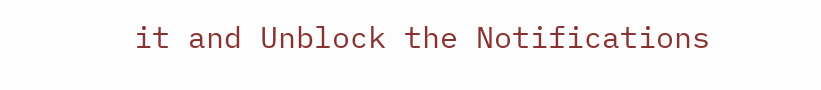it and Unblock the Notifications